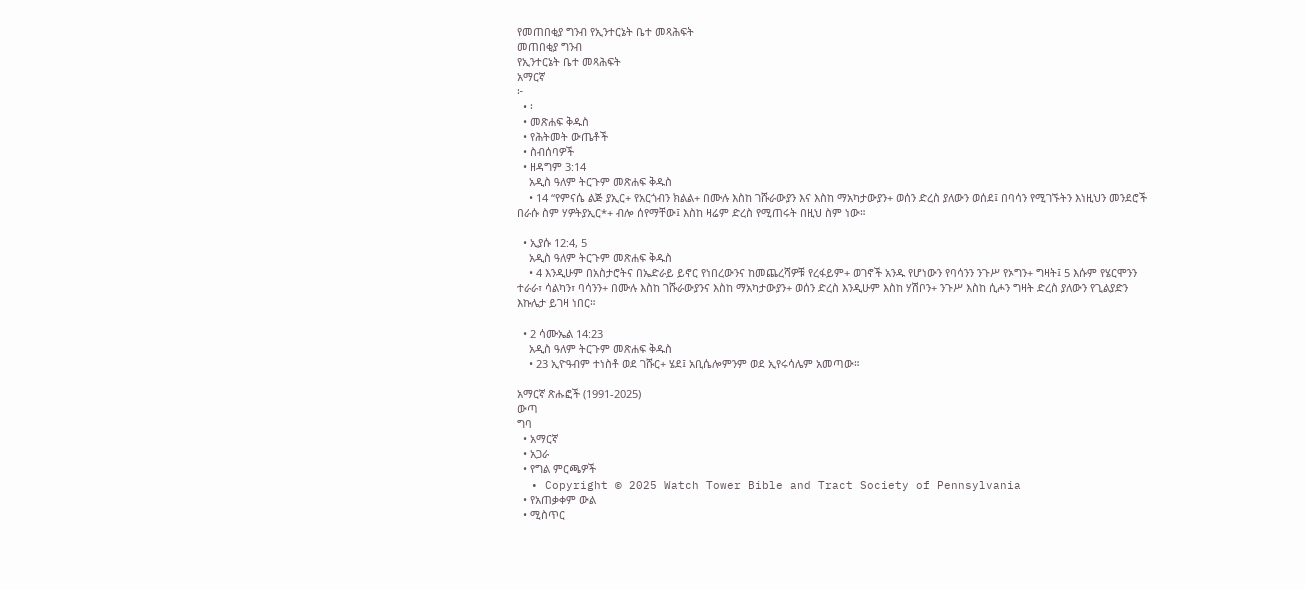የመጠበቂያ ግንብ የኢንተርኔት ቤተ መጻሕፍት
መጠበቂያ ግንብ
የኢንተርኔት ቤተ መጻሕፍት
አማርኛ
፦
  • ፡
  • መጽሐፍ ቅዱስ
  • የሕትመት ውጤቶች
  • ስብሰባዎች
  • ዘዳግም 3:14
    አዲስ ዓለም ትርጉም መጽሐፍ ቅዱስ
    • 14 “የምናሴ ልጅ ያኢር+ የአርጎብን ክልል+ በሙሉ እስከ ገሹራውያን እና እስከ ማአካታውያን+ ወሰን ድረስ ያለውን ወሰደ፤ በባሳን የሚገኙትን እነዚህን መንደሮች በራሱ ስም ሃዎትያኢር*+ ብሎ ሰየማቸው፤ እስከ ዛሬም ድረስ የሚጠሩት በዚህ ስም ነው።

  • ኢያሱ 12:4, 5
    አዲስ ዓለም ትርጉም መጽሐፍ ቅዱስ
    • 4 እንዲሁም በአስታሮትና በኤድራይ ይኖር የነበረውንና ከመጨረሻዎቹ የረፋይም+ ወገኖች አንዱ የሆነውን የባሳንን ንጉሥ የኦግን+ ግዛት፤ 5 እሱም የሄርሞንን ተራራ፣ ሳልካን፣ ባሳንን+ በሙሉ እስከ ገሹራውያንና እስከ ማአካታውያን+ ወሰን ድረስ እንዲሁም እስከ ሃሽቦን+ ንጉሥ እስከ ሲሖን ግዛት ድረስ ያለውን የጊልያድን እኩሌታ ይገዛ ነበር።

  • 2 ሳሙኤል 14:23
    አዲስ ዓለም ትርጉም መጽሐፍ ቅዱስ
    • 23 ኢዮዓብም ተነስቶ ወደ ገሹር+ ሄደ፤ አቢሴሎምንም ወደ ኢየሩሳሌም አመጣው።

አማርኛ ጽሑፎች (1991-2025)
ውጣ
ግባ
  • አማርኛ
  • አጋራ
  • የግል ምርጫዎች
  • Copyright © 2025 Watch Tower Bible and Tract Society of Pennsylvania
  • የአጠቃቀም ውል
  • ሚስጥር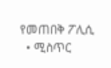የመጠበቅ ፖሊሲ
  • ሚስጥር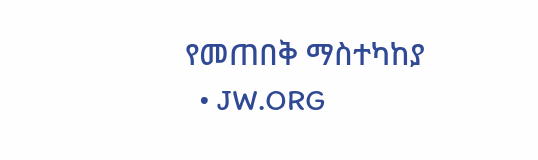የመጠበቅ ማስተካከያ
  • JW.ORG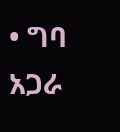• ግባ
አጋራ